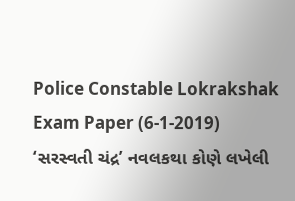Police Constable Lokrakshak Exam Paper (6-1-2019)
‘સરસ્વતી ચંદ્ર’ નવલકથા કોણે લખેલી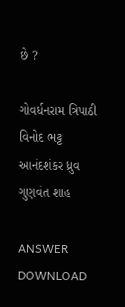છે ?

ગોવર્ધનરામ ત્રિપાઠી
વિનોદ ભટ્ટ
આનંદશંકર ધ્રુવ
ગુણવંત શાહ

ANSWER DOWNLOAD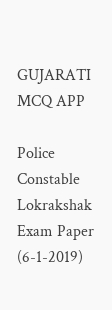GUJARATI MCQ APP

Police Constable Lokrakshak Exam Paper (6-1-2019)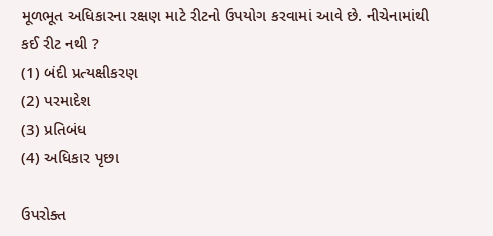મૂળભૂત અધિકારના રક્ષણ માટે રીટનો ઉપયોગ કરવામાં આવે છે. નીચેનામાંથી કઈ રીટ નથી ?
(1) બંદી પ્રત્યક્ષીકરણ
(2) પરમાદેશ
(3) પ્રતિબંધ
(4) અધિકાર પૃછા

ઉપરોક્ત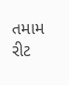તમામ રીટ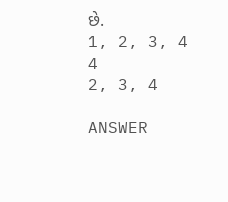છે.
1, 2, 3, 4
4
2, 3, 4

ANSWER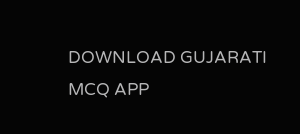DOWNLOAD GUJARATI MCQ APP